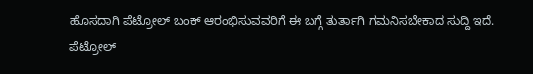ಹೊಸದಾಗಿ ಪೆಟ್ರೋಲ್ ಬಂಕ್ ಆರಂಭಿಸುವವರಿಗೆ ಈ ಬಗ್ಗೆ ತುರ್ತಾಗಿ ಗಮನಿಸಬೇಕಾದ ಸುದ್ದಿ ಇದೆ. ಪೆಟ್ರೋಲ್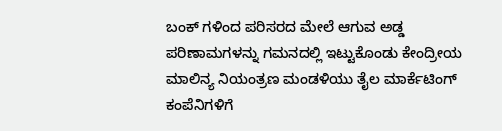ಬಂಕ್ ಗಳಿಂದ ಪರಿಸರದ ಮೇಲೆ ಆಗುವ ಅಡ್ಡ ಪರಿಣಾಮಗಳನ್ನು ಗಮನದಲ್ಲಿ ಇಟ್ಟುಕೊಂಡು ಕೇಂದ್ರೀಯ ಮಾಲಿನ್ಯ ನಿಯಂತ್ರಣ ಮಂಡಳಿಯು ತೈಲ ಮಾರ್ಕೆಟಿಂಗ್ ಕಂಪೆನಿಗಳಿಗೆ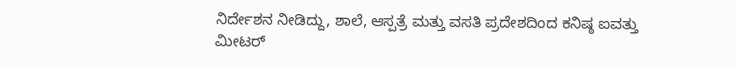ನಿರ್ದೇಶನ ನೀಡಿದ್ದು, ಶಾಲೆ, ಆಸ್ಪತ್ರೆ ಮತ್ತು ವಸತಿ ಪ್ರದೇಶದಿಂದ ಕನಿಷ್ಠ ಐವತ್ತು ಮೀಟರ್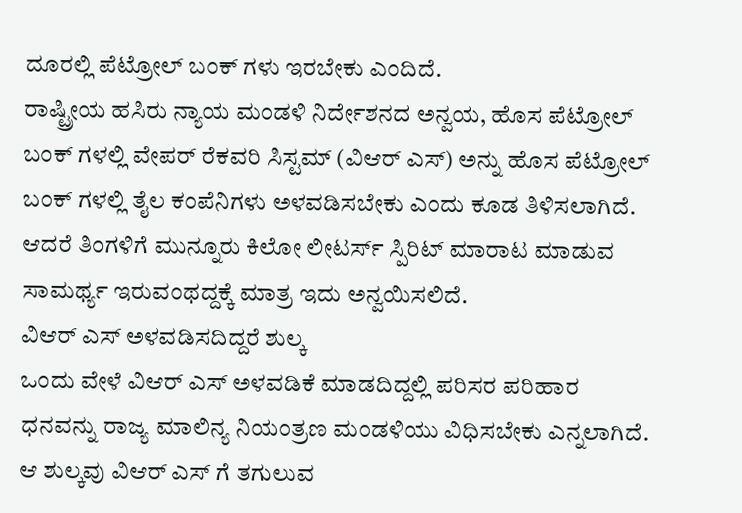ದೂರಲ್ಲಿ ಪೆಟ್ರೋಲ್ ಬಂಕ್ ಗಳು ಇರಬೇಕು ಎಂದಿದೆ.
ರಾಷ್ಟ್ರೀಯ ಹಸಿರು ನ್ಯಾಯ ಮಂಡಳಿ ನಿರ್ದೇಶನದ ಅನ್ವಯ, ಹೊಸ ಪೆಟ್ರೋಲ್ ಬಂಕ್ ಗಳಲ್ಲಿ ವೇಪರ್ ರೆಕವರಿ ಸಿಸ್ಟಮ್ (ವಿಆರ್ ಎಸ್) ಅನ್ನು ಹೊಸ ಪೆಟ್ರೋಲ್ ಬಂಕ್ ಗಳಲ್ಲಿ ತೈಲ ಕಂಪೆನಿಗಳು ಅಳವಡಿಸಬೇಕು ಎಂದು ಕೂಡ ತಿಳಿಸಲಾಗಿದೆ. ಆದರೆ ತಿಂಗಳಿಗೆ ಮುನ್ನೂರು ಕಿಲೋ ಲೀಟರ್ಸ್ ಸ್ಪಿರಿಟ್ ಮಾರಾಟ ಮಾಡುವ ಸಾಮರ್ಥ್ಯ ಇರುವಂಥದ್ದಕ್ಕೆ ಮಾತ್ರ ಇದು ಅನ್ವಯಿಸಲಿದೆ.
ವಿಆರ್ ಎಸ್ ಅಳವಡಿಸದಿದ್ದರೆ ಶುಲ್ಕ
ಒಂದು ವೇಳೆ ವಿಆರ್ ಎಸ್ ಅಳವಡಿಕೆ ಮಾಡದಿದ್ದಲ್ಲಿ ಪರಿಸರ ಪರಿಹಾರ ಧನವನ್ನು ರಾಜ್ಯ ಮಾಲಿನ್ಯ ನಿಯಂತ್ರಣ ಮಂಡಳಿಯು ವಿಧಿಸಬೇಕು ಎನ್ನಲಾಗಿದೆ. ಆ ಶುಲ್ಕವು ವಿಆರ್ ಎಸ್ ಗೆ ತಗುಲುವ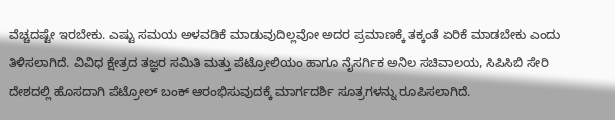ವೆಚ್ಚದಷ್ಟೇ ಇರಬೇಕು. ಎಷ್ಟು ಸಮಯ ಅಳವಡಿಕೆ ಮಾಡುವುದಿಲ್ಲವೋ ಅದರ ಪ್ರಮಾಣಕ್ಕೆ ತಕ್ಕಂತೆ ಏರಿಕೆ ಮಾಡಬೇಕು ಎಂದು ತಿಳಿಸಲಾಗಿದೆ. ವಿವಿಧ ಕ್ಷೇತ್ರದ ತಜ್ಞರ ಸಮಿತಿ ಮತ್ತು ಪೆಟ್ರೋಲಿಯಂ ಹಾಗೂ ನೈಸರ್ಗಿಕ ಅನಿಲ ಸಚಿವಾಲಯ, ಸಿಪಿಸಿಬಿ ಸೇರಿ ದೇಶದಲ್ಲಿ ಹೊಸದಾಗಿ ಪೆಟ್ರೋಲ್ ಬಂಕ್ ಆರಂಭಿಸುವುದಕ್ಕೆ ಮಾರ್ಗದರ್ಶಿ ಸೂತ್ರಗಳನ್ನು ರೂಪಿಸಲಾಗಿದೆ.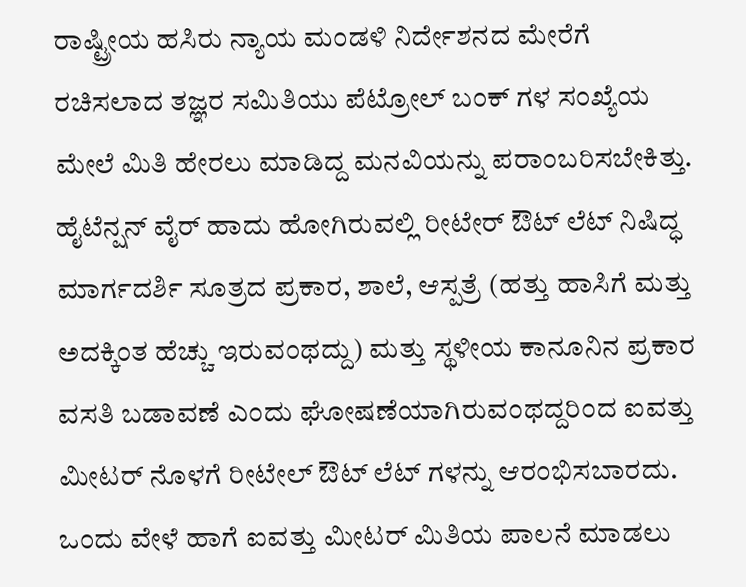ರಾಷ್ಟ್ರೀಯ ಹಸಿರು ನ್ಯಾಯ ಮಂಡಳಿ ನಿರ್ದೇಶನದ ಮೇರೆಗೆ ರಚಿಸಲಾದ ತಜ್ಞರ ಸಮಿತಿಯು ಪೆಟ್ರೋಲ್ ಬಂಕ್ ಗಳ ಸಂಖ್ಯೆಯ ಮೇಲೆ ಮಿತಿ ಹೇರಲು ಮಾಡಿದ್ದ ಮನವಿಯನ್ನು ಪರಾಂಬರಿಸಬೇಕಿತ್ತು.
ಹೈಟೆನ್ಷನ್ ವೈರ್ ಹಾದು ಹೋಗಿರುವಲ್ಲಿ ರೀಟೇರ್ ಔಟ್ ಲೆಟ್ ನಿಷಿದ್ಧ
ಮಾರ್ಗದರ್ಶಿ ಸೂತ್ರದ ಪ್ರಕಾರ, ಶಾಲೆ, ಆಸ್ಪತ್ರೆ (ಹತ್ತು ಹಾಸಿಗೆ ಮತ್ತು ಅದಕ್ಕಿಂತ ಹೆಚ್ಚು ಇರುವಂಥದ್ದು) ಮತ್ತು ಸ್ಥಳೀಯ ಕಾನೂನಿನ ಪ್ರಕಾರ ವಸತಿ ಬಡಾವಣೆ ಎಂದು ಘೋಷಣೆಯಾಗಿರುವಂಥದ್ದರಿಂದ ಐವತ್ತು ಮೀಟರ್ ನೊಳಗೆ ರೀಟೇಲ್ ಔಟ್ ಲೆಟ್ ಗಳನ್ನು ಆರಂಭಿಸಬಾರದು. ಒಂದು ವೇಳೆ ಹಾಗೆ ಐವತ್ತು ಮೀಟರ್ ಮಿತಿಯ ಪಾಲನೆ ಮಾಡಲು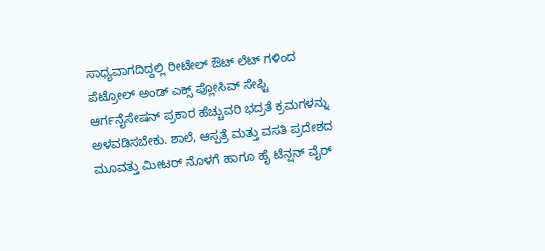ಸಾಧ್ಯವಾಗದಿದ್ದಲ್ಲಿ ರೀಟೇಲ್ ಔಟ್ ಲೆಟ್ ಗಳಿಂದ ಪೆಟ್ರೋಲ್ ಅಂಡ್ ಎಕ್ಸ್ ಪ್ಲೋಸಿವ್ ಸೇಫ್ಟಿ ಆರ್ಗನೈಸೇಷನ್ ಪ್ರಕಾರ ಹೆಚ್ಚುವರಿ ಭದ್ರತೆ ಕ್ರಮಗಳನ್ನು ಅಳವಡಿಸಬೇಕು. ಶಾಲೆ, ಆಸ್ಪತ್ರೆ ಮತ್ತು ವಸತಿ ಪ್ರದೇಶದ ಮೂವತ್ತು ಮೀಟರ್ ನೊಳಗೆ ಹಾಗೂ ಹೈ ಟೆನ್ಷನ್ ವೈರ್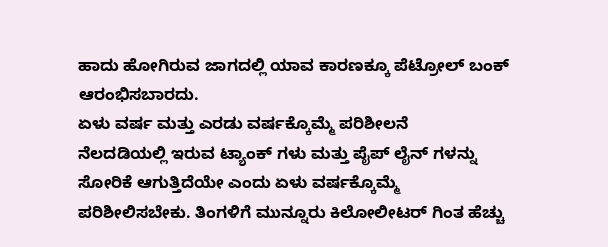ಹಾದು ಹೋಗಿರುವ ಜಾಗದಲ್ಲಿ ಯಾವ ಕಾರಣಕ್ಕೂ ಪೆಟ್ರೋಲ್ ಬಂಕ್ ಆರಂಭಿಸಬಾರದು.
ಏಳು ವರ್ಷ ಮತ್ತು ಎರಡು ವರ್ಷಕ್ಕೊಮ್ಮೆ ಪರಿಶೀಲನೆ
ನೆಲದಡಿಯಲ್ಲಿ ಇರುವ ಟ್ಯಾಂಕ್ ಗಳು ಮತ್ತು ಪೈಪ್ ಲೈನ್ ಗಳನ್ನು ಸೋರಿಕೆ ಆಗುತ್ತಿದೆಯೇ ಎಂದು ಏಳು ವರ್ಷಕ್ಕೊಮ್ಮೆ ಪರಿಶೀಲಿಸಬೇಕು. ತಿಂಗಳಿಗೆ ಮುನ್ನೂರು ಕಿಲೋಲೀಟರ್ ಗಿಂತ ಹೆಚ್ಚು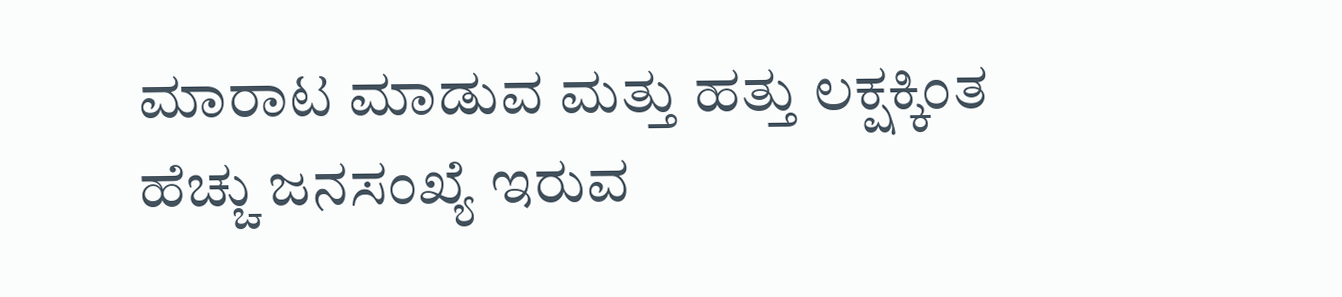ಮಾರಾಟ ಮಾಡುವ ಮತ್ತು ಹತ್ತು ಲಕ್ಷಕ್ಕಿಂತ ಹೆಚ್ಚು ಜನಸಂಖ್ಯೆ ಇರುವ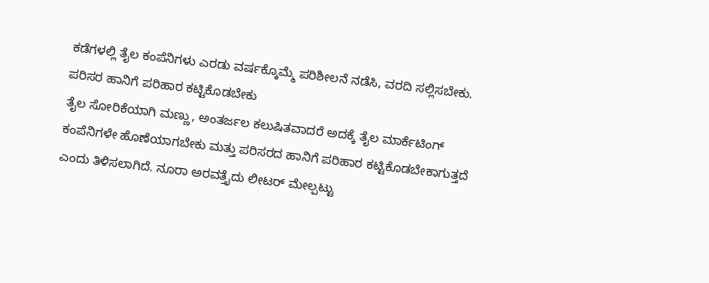ಕಡೆಗಳಲ್ಲಿ ತೈಲ ಕಂಪೆನಿಗಳು ಎರಡು ವರ್ಷಕ್ಕೊಮ್ಮೆ ಪರಿಶೀಲನೆ ನಡೆಸಿ, ವರದಿ ಸಲ್ಲಿಸಬೇಕು.
ಪರಿಸರ ಹಾನಿಗೆ ಪರಿಹಾರ ಕಟ್ಟಿಕೊಡಬೇಕು
ತೈಲ ಸೋರಿಕೆಯಾಗಿ ಮಣ್ಣು, ಅಂತರ್ಜಲ ಕಲುಷಿತವಾದರೆ ಅದಕ್ಕೆ ತೈಲ ಮಾರ್ಕೆಟಿಂಗ್ ಕಂಪೆನಿಗಳೇ ಹೊಣೆಯಾಗಬೇಕು ಮತ್ತು ಪರಿಸರದ ಹಾನಿಗೆ ಪರಿಹಾರ ಕಟ್ಟಿಕೊಡಬೇಕಾಗುತ್ತದೆ ಎಂದು ತಿಳಿಸಲಾಗಿದೆ. ನೂರಾ ಅರವತ್ತೈದು ಲೀಟರ್ ಮೇಲ್ಪಟ್ಟು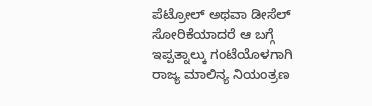ಪೆಟ್ರೋಲ್ ಅಥವಾ ಡೀಸೆಲ್ ಸೋರಿಕೆಯಾದರೆ ಆ ಬಗ್ಗೆ ಇಪ್ಪತ್ನಾಲ್ಕು ಗಂಟೆಯೊಳಗಾಗಿ ರಾಜ್ಯ ಮಾಲಿನ್ಯ ನಿಯಂತ್ರಣ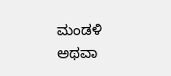ಮಂಡಳಿ ಅಥವಾ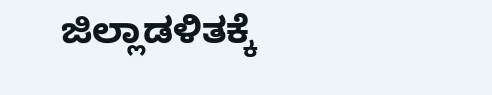ಜಿಲ್ಲಾಡಳಿತಕ್ಕೆ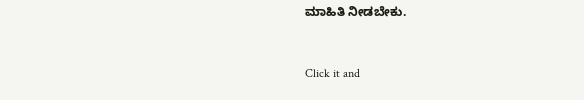ಮಾಹಿತಿ ನೀಡಬೇಕು.


Click it and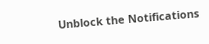Unblock the Notifications